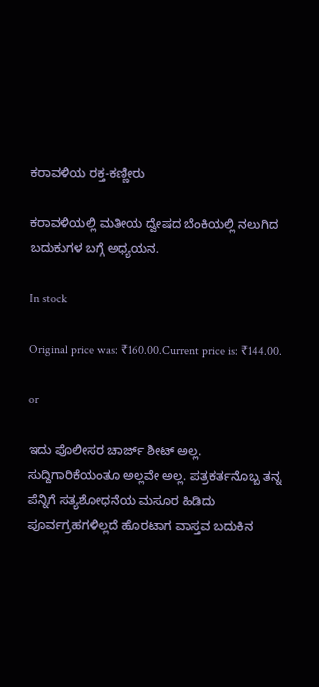ಕರಾವಳಿಯ ರಕ್ತ-ಕಣ್ಣೀರು

ಕರಾವಳಿಯಲ್ಲಿ ಮತೀಯ ದ್ವೇಷದ ಬೆಂಕಿಯಲ್ಲಿ ನಲುಗಿದ ಬದುಕುಗಳ ಬಗ್ಗೆ ಅಧ್ಯಯನ.

In stock

Original price was: ₹160.00.Current price is: ₹144.00.

or

ಇದು ಪೊಲೀಸರ ಚಾರ್ಜ್ ಶೀಟ್ ಅಲ್ಲ. ಸುದ್ದಿಗಾರಿಕೆಯಂತೂ ಅಲ್ಲವೇ ಅಲ್ಲ. ಪತ್ರಕರ್ತನೊಬ್ಬ ತನ್ನ ಪೆನ್ನಿಗೆ ಸತ್ಯಶೋಧನೆಯ ಮಸೂರ ಹಿಡಿದು ಪೂರ್ವಗ್ರಹಗಳಿಲ್ಲದೆ ಹೊರಟಾಗ ವಾಸ್ತವ ಬದುಕಿನ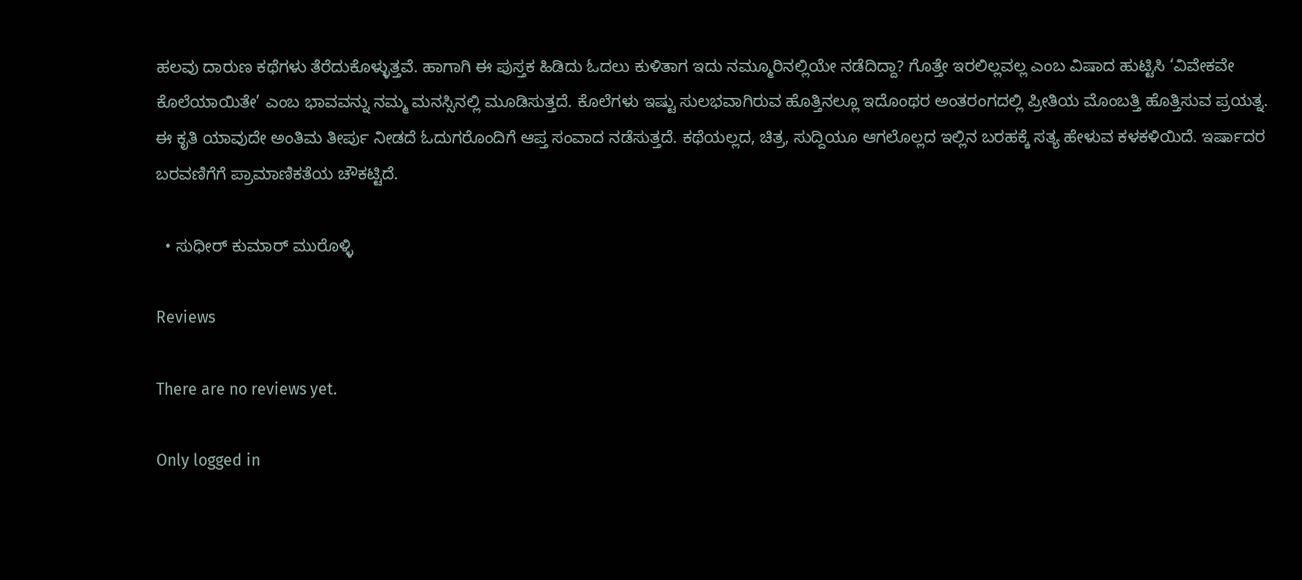ಹಲವು ದಾರುಣ ಕಥೆಗಳು ತೆರೆದುಕೊಳ್ಳುತ್ತವೆ. ಹಾಗಾಗಿ ಈ ಪುಸ್ತಕ ಹಿಡಿದು ಓದಲು ಕುಳಿತಾಗ ಇದು ನಮ್ಮೂರಿನಲ್ಲಿಯೇ ನಡೆದಿದ್ದಾ? ಗೊತ್ತೇ ಇರಲಿಲ್ಲವಲ್ಲ ಎಂಬ ವಿಷಾದ ಹುಟ್ಟಿಸಿ ‘ವಿವೇಕವೇ ಕೊಲೆಯಾಯಿತೇ’ ಎಂಬ ಭಾವವನ್ನು ನಮ್ಮ ಮನಸ್ಸಿನಲ್ಲಿ ಮೂಡಿಸುತ್ತದೆ. ಕೊಲೆಗಳು ಇಷ್ಟು ಸುಲಭವಾಗಿರುವ ಹೊತ್ತಿನಲ್ಲೂ ಇದೊಂಥರ ಅಂತರಂಗದಲ್ಲಿ ಪ್ರೀತಿಯ ಮೊಂಬತ್ತಿ ಹೊತ್ತಿಸುವ ಪ್ರಯತ್ನ. ಈ ಕೃತಿ ಯಾವುದೇ ಅಂತಿಮ ತೀರ್ಪು ನೀಡದೆ ಓದುಗರೊಂದಿಗೆ ಆಪ್ತ ಸಂವಾದ ನಡೆಸುತ್ತದೆ. ಕಥೆಯಲ್ಲದ, ಚಿತ್ರ, ಸುದ್ದಿಯೂ ಆಗಲೊಲ್ಲದ ಇಲ್ಲಿನ ಬರಹಕ್ಕೆ ಸತ್ಯ ಹೇಳುವ ಕಳಕಳಿಯಿದೆ. ಇರ್ಷಾದರ ಬರವಣಿಗೆಗೆ ಪ್ರಾಮಾಣಿಕತೆಯ ಚೌಕಟ್ಟಿದೆ.

  • ಸುಧೀರ್ ಕುಮಾರ್ ಮುರೊಳ್ಳಿ

Reviews

There are no reviews yet.

Only logged in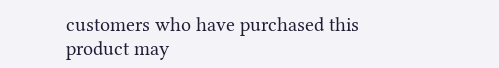customers who have purchased this product may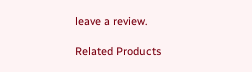leave a review.

Related Products